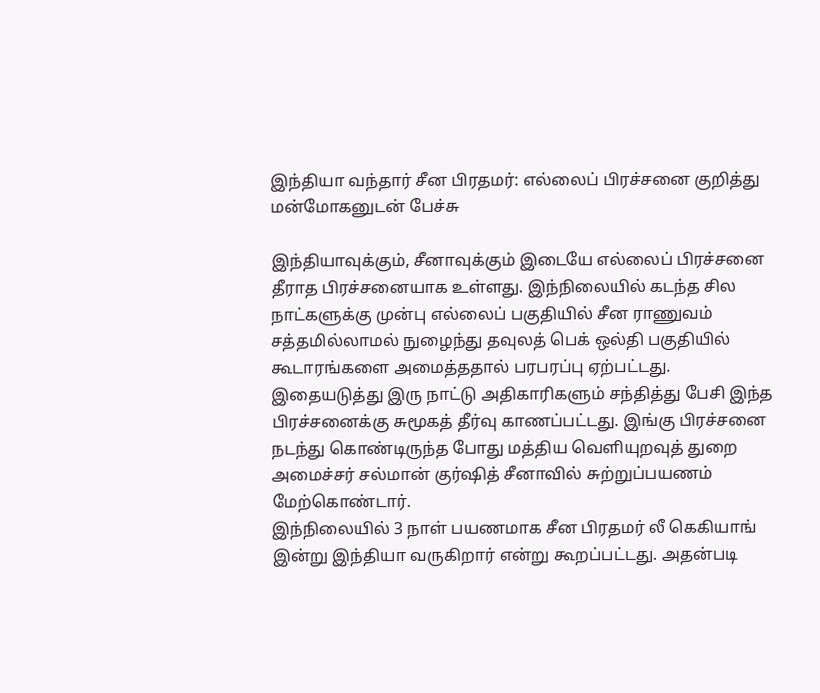இந்தியா வந்தார் சீன பிரதமர்: எல்லைப் பிரச்சனை குறித்து மன்மோகனுடன் பேச்சு

இந்தியாவுக்கும், சீனாவுக்கும் இடையே எல்லைப் பிரச்சனை தீராத பிரச்சனையாக உள்ளது. இந்நிலையில் கடந்த சில நாட்களுக்கு முன்பு எல்லைப் பகுதியில் சீன ராணுவம் சத்தமில்லாமல் நுழைந்து தவுலத் பெக் ஒல்தி பகுதியில் கூடாரங்களை அமைத்ததால் பரபரப்பு ஏற்பட்டது. இதையடுத்து இரு நாட்டு அதிகாரிகளும் சந்தித்து பேசி இந்த பிரச்சனைக்கு சுமூகத் தீர்வு காணப்பட்டது. இங்கு பிரச்சனை நடந்து கொண்டிருந்த போது மத்திய வெளியுறவுத் துறை அமைச்சர் சல்மான் குர்ஷித் சீனாவில் சுற்றுப்பயணம் மேற்கொண்டார்.
இந்நிலையில் 3 நாள் பயணமாக சீன பிரதமர் லீ கெகியாங் இன்று இந்தியா வருகிறார் என்று கூறப்பட்டது. அதன்படி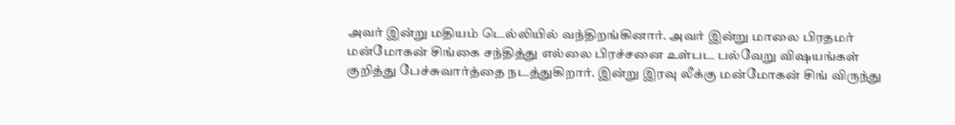அவர் இன்று மதியம் டெல்லியில் வந்திறங்கினார். அவர் இன்று மாலை பிரதமர் மன்மோகன் சிங்கை சந்தித்து எல்லை பிரச்சனை உள்பட பல்வேறு விஷயங்கள் குறித்து பேச்சுவார்த்தை நடத்துகிறார். இன்று இரவு லீக்கு மன்மோகன் சிங் விருந்து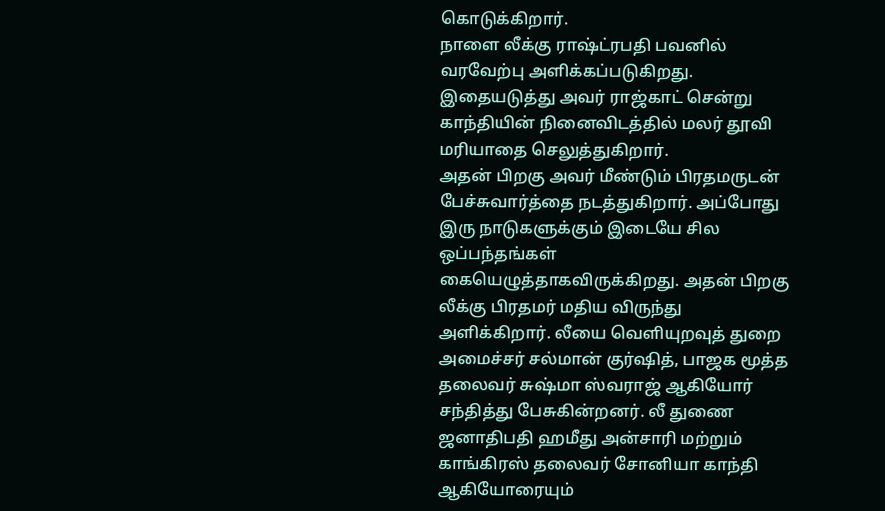கொடுக்கிறார்.
நாளை லீக்கு ராஷ்ட்ரபதி பவனில் வரவேற்பு அளிக்கப்படுகிறது. இதையடுத்து அவர் ராஜ்காட் சென்று காந்தியின் நினைவிடத்தில் மலர் தூவி மரியாதை செலுத்துகிறார்.
அதன் பிறகு அவர் மீண்டும் பிரதமருடன் பேச்சுவார்த்தை நடத்துகிறார். அப்போது இரு நாடுகளுக்கும் இடையே சில ஒப்பந்தங்கள் கையெழுத்தாகவிருக்கிறது. அதன் பிறகு லீக்கு பிரதமர் மதிய விருந்து அளிக்கிறார். லீயை வெளியுறவுத் துறை அமைச்சர் சல்மான் குர்ஷித், பாஜக மூத்த தலைவர் சுஷ்மா ஸ்வராஜ் ஆகியோர் சந்தித்து பேசுகின்றனர். லீ துணை ஜனாதிபதி ஹமீது அன்சாரி மற்றும் காங்கிரஸ் தலைவர் சோனியா காந்தி ஆகியோரையும்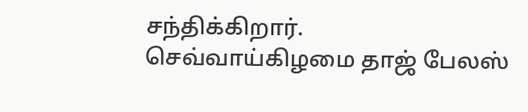சந்திக்கிறார்.
செவ்வாய்கிழமை தாஜ் பேலஸ்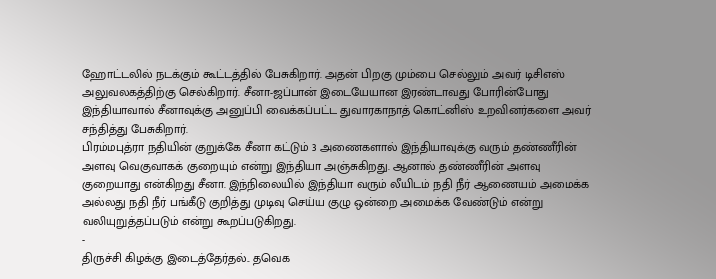ஹோட்டலில் நடக்கும் கூட்டத்தில் பேசுகிறார். அதன் பிறகு மும்பை செல்லும் அவர் டிசிஎஸ் அலுவலகத்திற்கு செல்கிறார். சீனா-ஜப்பான் இடையேயான இரண்டாவது போரின்போது இந்தியாவால் சீனாவுக்கு அனுப்பி வைக்கப்பட்ட துவாரகாநாத் கொட்னிஸ் உறவினர்களை அவர் சந்தித்து பேசுகிறார்.
பிரம்மபுத்ரா நதியின் குறுக்கே சீனா கட்டும் 3 அணைகளால் இந்தியாவுக்கு வரும் தண்ணீரின் அளவு வெகுவாகக் குறையும் என்று இந்தியா அஞ்சுகிறது. ஆனால் தண்ணீரின் அளவு குறையாது என்கிறது சீனா. இந்நிலையில் இந்தியா வரும் லீயிடம் நதி நீர் ஆணையம் அமைக்க அல்லது நதி நீர் பங்கீடு குறித்து முடிவு செய்ய குழு ஒன்றை அமைக்க வேண்டும் என்று வலியுறுத்தப்படும் என்று கூறப்படுகிறது.
-
திருச்சி கிழக்கு இடைத்தேர்தல்.. தவெக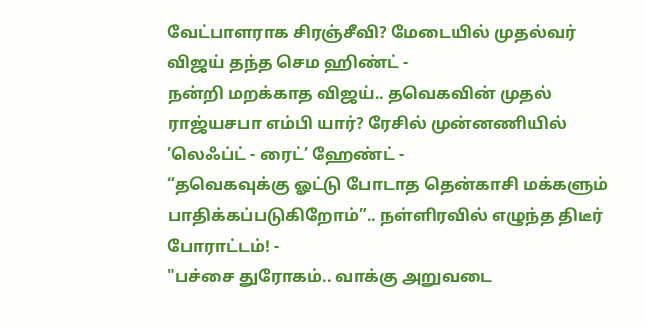வேட்பாளராக சிரஞ்சீவி? மேடையில் முதல்வர் விஜய் தந்த செம ஹிண்ட் -
நன்றி மறக்காத விஜய்.. தவெகவின் முதல் ராஜ்யசபா எம்பி யார்? ரேசில் முன்னணியில் ’லெஃப்ட் - ரைட்’ ஹேண்ட் -
“தவெகவுக்கு ஓட்டு போடாத தென்காசி மக்களும் பாதிக்கப்படுகிறோம்”.. நள்ளிரவில் எழுந்த திடீர் போராட்டம்! -
"பச்சை துரோகம்.. வாக்கு அறுவடை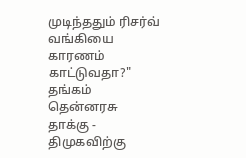முடிந்ததும் ரிசர்வ் வங்கியை காரணம் காட்டுவதா?" தங்கம் தென்னரசு தாக்கு -
திமுகவிற்கு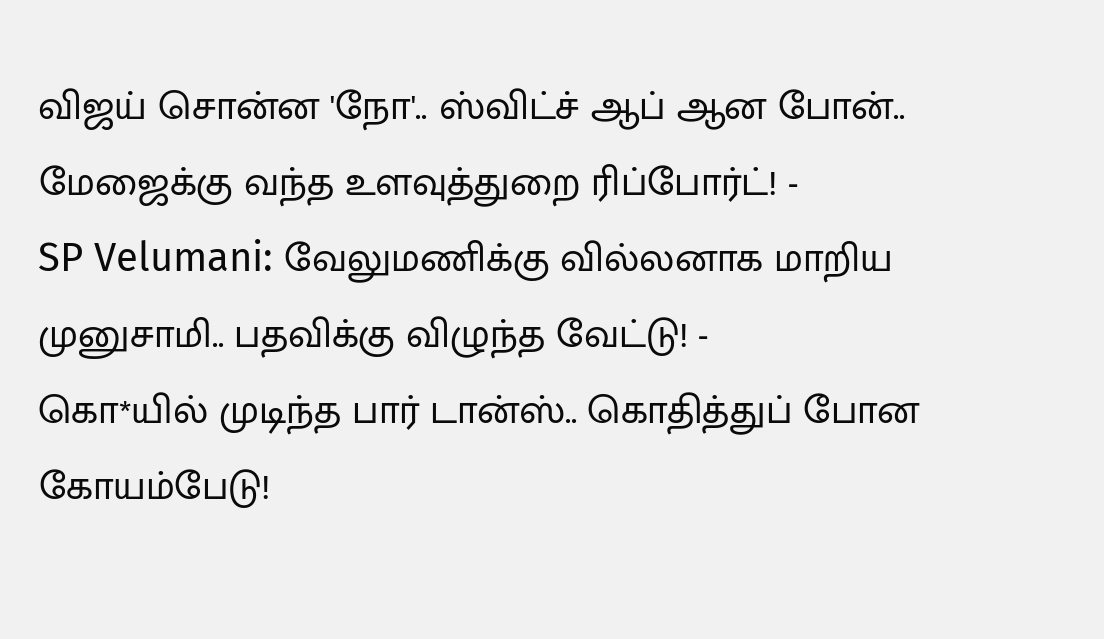விஜய் சொன்ன 'நோ'.. ஸ்விட்ச் ஆப் ஆன போன்.. மேஜைக்கு வந்த உளவுத்துறை ரிப்போர்ட்! -
SP Velumani: வேலுமணிக்கு வில்லனாக மாறிய முனுசாமி.. பதவிக்கு விழுந்த வேட்டு! -
கொ*யில் முடிந்த பார் டான்ஸ்.. கொதித்துப் போன கோயம்பேடு!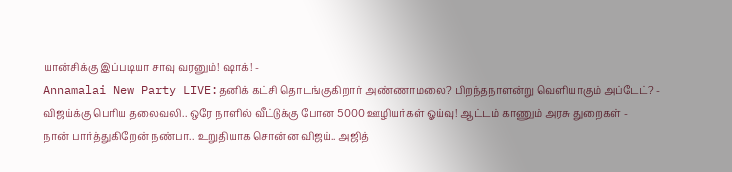யான்சிக்கு இப்படியா சாவு வரனும்! ஷாக்! -
Annamalai New Party LIVE:தனிக் கட்சி தொடங்குகிறார் அண்ணாமலை? பிறந்தநாளன்று வெளியாகும் அப்டேட்? -
விஜய்க்கு பெரிய தலைவலி.. ஒரே நாளில் வீட்டுக்கு போன 5000 ஊழியர்கள் ஓய்வு! ஆட்டம் காணும் அரசு துறைகள் -
நான் பார்த்துகிறேன் நண்பா.. உறுதியாக சொன்ன விஜய்.. அஜித்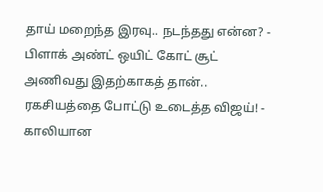தாய் மறைந்த இரவு.. நடந்தது என்ன? -
பிளாக் அண்ட் ஒயிட் கோட் சூட் அணிவது இதற்காகத் தான்.. ரகசியத்தை போட்டு உடைத்த விஜய்! -
காலியான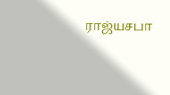ராஜ்யசபா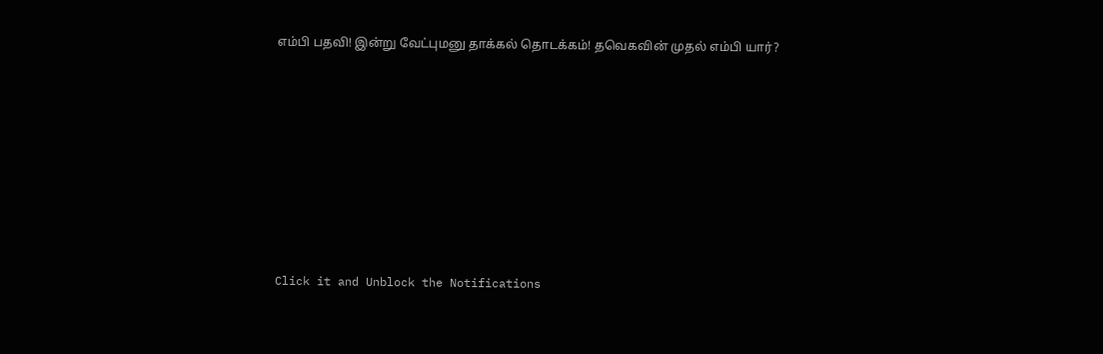எம்பி பதவி! இன்று வேட்புமனு தாக்கல் தொடக்கம்! தவெகவின் முதல் எம்பி யார்?












Click it and Unblock the Notifications